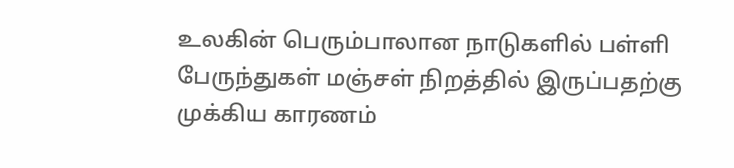உலகின் பெரும்பாலான நாடுகளில் பள்ளி பேருந்துகள் மஞ்சள் நிறத்தில் இருப்பதற்கு முக்கிய காரணம்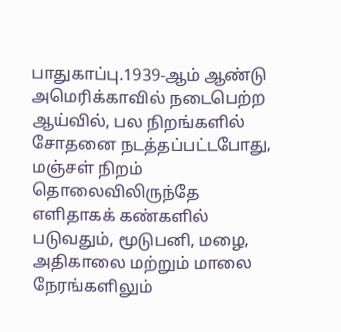பாதுகாப்பு.1939-ஆம் ஆண்டு அமெரிக்காவில் நடைபெற்ற ஆய்வில், பல நிறங்களில் சோதனை நடத்தப்பட்டபோது, மஞ்சள் நிறம் தொலைவிலிருந்தே எளிதாகக் கண்களில் படுவதும், மூடுபனி, மழை, அதிகாலை மற்றும் மாலை நேரங்களிலும்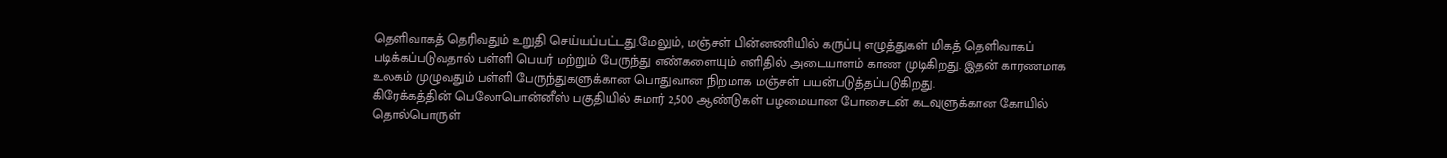தெளிவாகத் தெரிவதும் உறுதி செய்யப்பட்டது.மேலும், மஞ்சள் பின்னணியில் கருப்பு எழுத்துகள் மிகத் தெளிவாகப் படிக்கப்படுவதால் பள்ளி பெயர் மற்றும் பேருந்து எண்களையும் எளிதில் அடையாளம் காண முடிகிறது. இதன் காரணமாக உலகம் முழுவதும் பள்ளி பேருந்துகளுக்கான பொதுவான நிறமாக மஞ்சள் பயன்படுத்தப்படுகிறது.
கிரேக்கத்தின் பெலோபொன்னீஸ் பகுதியில் சுமார் 2,500 ஆண்டுகள் பழமையான போசைடன் கடவுளுக்கான கோயில் தொல்பொருள்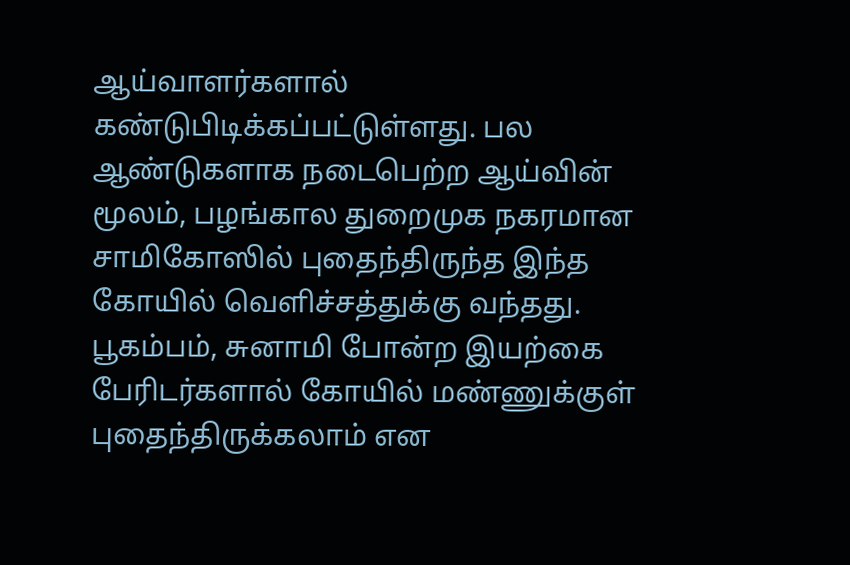ஆய்வாளர்களால் கண்டுபிடிக்கப்பட்டுள்ளது. பல ஆண்டுகளாக நடைபெற்ற ஆய்வின் மூலம், பழங்கால துறைமுக நகரமான சாமிகோஸில் புதைந்திருந்த இந்த கோயில் வெளிச்சத்துக்கு வந்தது. பூகம்பம், சுனாமி போன்ற இயற்கை பேரிடர்களால் கோயில் மண்ணுக்குள் புதைந்திருக்கலாம் என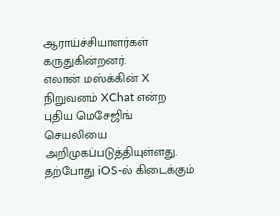ஆராய்ச்சியாளர்கள் கருதுகின்றனர்.
எலான் மஸ்க்கின் X நிறுவனம் XChat என்ற புதிய மெசேஜிங் செயலியை அறிமுகப்படுத்தியுள்ளது. தற்போது iOS-ல் கிடைக்கும்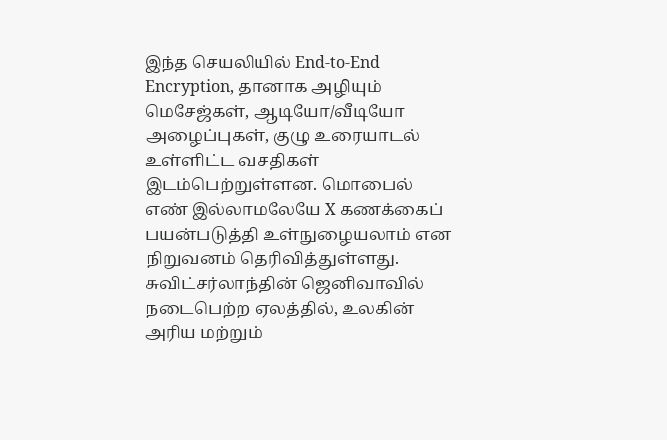இந்த செயலியில் End-to-End Encryption, தானாக அழியும் மெசேஜ்கள், ஆடியோ/வீடியோ அழைப்புகள், குழு உரையாடல் உள்ளிட்ட வசதிகள் இடம்பெற்றுள்ளன. மொபைல் எண் இல்லாமலேயே X கணக்கைப் பயன்படுத்தி உள்நுழையலாம் என நிறுவனம் தெரிவித்துள்ளது.
சுவிட்சர்லாந்தின் ஜெனிவாவில் நடைபெற்ற ஏலத்தில், உலகின் அரிய மற்றும்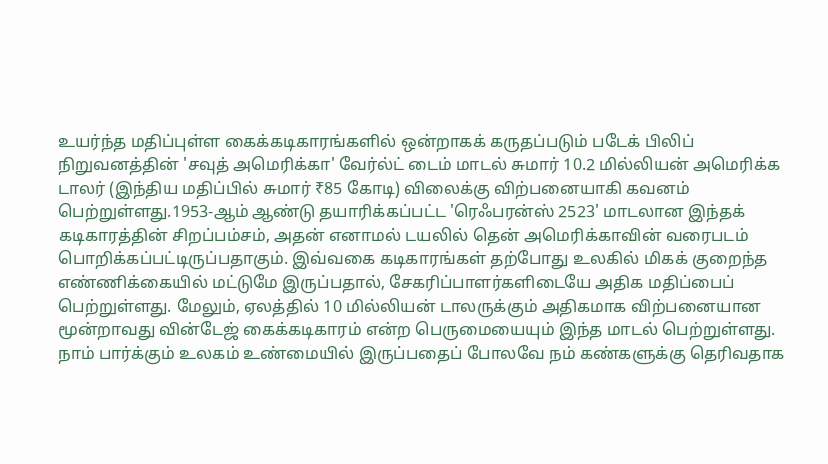உயர்ந்த மதிப்புள்ள கைக்கடிகாரங்களில் ஒன்றாகக் கருதப்படும் படேக் பிலிப் நிறுவனத்தின் 'சவுத் அமெரிக்கா' வேர்ல்ட் டைம் மாடல் சுமார் 10.2 மில்லியன் அமெரிக்க டாலர் (இந்திய மதிப்பில் சுமார் ₹85 கோடி) விலைக்கு விற்பனையாகி கவனம் பெற்றுள்ளது.1953-ஆம் ஆண்டு தயாரிக்கப்பட்ட 'ரெஃபரன்ஸ் 2523' மாடலான இந்தக் கடிகாரத்தின் சிறப்பம்சம், அதன் எனாமல் டயலில் தென் அமெரிக்காவின் வரைபடம் பொறிக்கப்பட்டிருப்பதாகும். இவ்வகை கடிகாரங்கள் தற்போது உலகில் மிகக் குறைந்த எண்ணிக்கையில் மட்டுமே இருப்பதால், சேகரிப்பாளர்களிடையே அதிக மதிப்பைப் பெற்றுள்ளது. மேலும், ஏலத்தில் 10 மில்லியன் டாலருக்கும் அதிகமாக விற்பனையான மூன்றாவது வின்டேஜ் கைக்கடிகாரம் என்ற பெருமையையும் இந்த மாடல் பெற்றுள்ளது.
நாம் பார்க்கும் உலகம் உண்மையில் இருப்பதைப் போலவே நம் கண்களுக்கு தெரிவதாக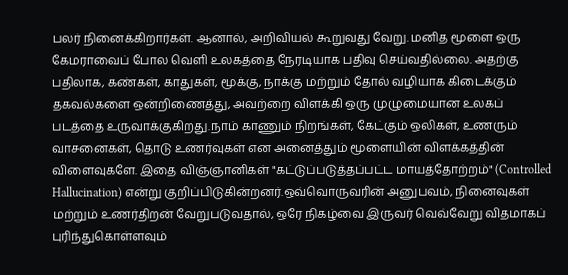பலர் நினைக்கிறார்கள். ஆனால், அறிவியல் கூறுவது வேறு. மனித மூளை ஒரு கேமராவைப் போல வெளி உலகத்தை நேரடியாக பதிவு செய்வதில்லை. அதற்கு பதிலாக, கண்கள், காதுகள், மூக்கு, நாக்கு மற்றும் தோல் வழியாக கிடைக்கும் தகவல்களை ஒன்றிணைத்து, அவற்றை விளக்கி ஒரு முழுமையான உலகப் படத்தை உருவாக்குகிறது.நாம் காணும் நிறங்கள், கேட்கும் ஒலிகள், உணரும் வாசனைகள், தொடு உணர்வுகள் என அனைத்தும் மூளையின் விளக்கத்தின் விளைவுகளே. இதை விஞ்ஞானிகள் "கட்டுப்படுத்தப்பட்ட மாயத்தோற்றம்" (Controlled Hallucination) என்று குறிப்பிடுகின்றனர்.ஒவ்வொருவரின் அனுபவம், நினைவுகள் மற்றும் உணர்திறன் வேறுபடுவதால், ஒரே நிகழ்வை இருவர் வெவ்வேறு விதமாகப் புரிந்துகொள்ளவும்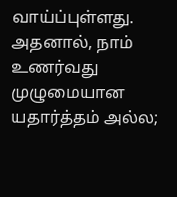வாய்ப்புள்ளது. அதனால், நாம் உணர்வது முழுமையான யதார்த்தம் அல்ல;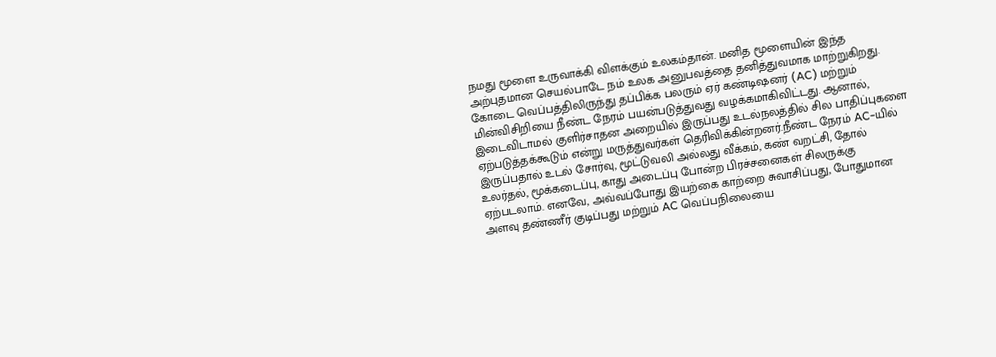நமது மூளை உருவாக்கி விளக்கும் உலகம்தான். மனித மூளையின் இந்த அற்புதமான செயல்பாடே நம் உலக அனுபவத்தை தனித்துவமாக மாற்றுகிறது.
கோடை வெப்பத்திலிருந்து தப்பிக்க பலரும் ஏர் கண்டிஷனர் (AC) மற்றும் மின்விசிறியை நீண்ட நேரம் பயன்படுத்துவது வழக்கமாகிவிட்டது. ஆனால், இடைவிடாமல் குளிர்சாதன அறையில் இருப்பது உடல்நலத்தில் சில பாதிப்புகளை ஏற்படுத்தக்கூடும் என்று மருத்துவர்கள் தெரிவிக்கின்றனர்.நீண்ட நேரம் AC-யில் இருப்பதால் உடல் சோர்வு, மூட்டுவலி அல்லது வீக்கம், கண் வறட்சி, தோல் உலர்தல், மூக்கடைப்பு, காது அடைப்பு போன்ற பிரச்சனைகள் சிலருக்கு ஏற்படலாம். எனவே, அவ்வப்போது இயற்கை காற்றை சுவாசிப்பது, போதுமான அளவு தண்ணீர் குடிப்பது மற்றும் AC வெப்பநிலையை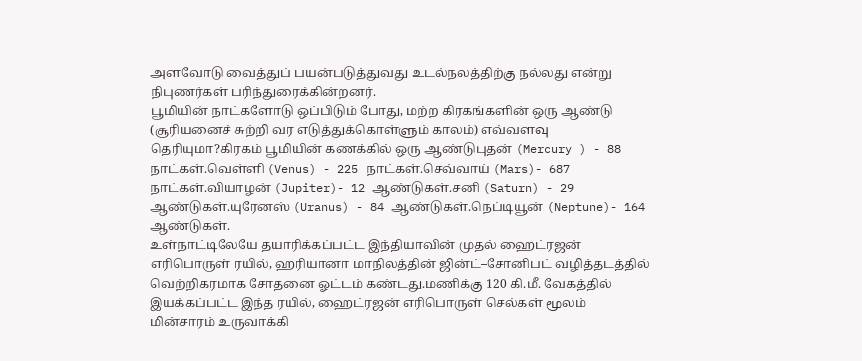அளவோடு வைத்துப் பயன்படுத்துவது உடல்நலத்திற்கு நல்லது என்று நிபுணர்கள் பரிந்துரைக்கின்றனர்.
பூமியின் நாட்களோடு ஒப்பிடும் போது, மற்ற கிரகங்களின் ஒரு ஆண்டு (சூரியனைச் சுற்றி வர எடுத்துக்கொள்ளும் காலம்) எவ்வளவு தெரியுமா?கிரகம் பூமியின் கணக்கில் ஒரு ஆண்டுபுதன் (Mercury ) - 88 நாட்கள்.வெள்ளி (Venus) - 225 நாட்கள்.செவ்வாய் (Mars)- 687 நாட்கள்.வியாழன் (Jupiter)- 12 ஆண்டுகள்.சனி (Saturn) - 29 ஆண்டுகள்.யுரேனஸ் (Uranus) - 84 ஆண்டுகள்.நெப்டியூன் (Neptune)- 164 ஆண்டுகள்.
உள்நாட்டிலேயே தயாரிக்கப்பட்ட இந்தியாவின் முதல் ஹைட்ரஜன் எரிபொருள் ரயில், ஹரியானா மாநிலத்தின் ஜின்ட்–சோனிபட் வழித்தடத்தில் வெற்றிகரமாக சோதனை ஓட்டம் கண்டது.மணிக்கு 120 கி.மீ. வேகத்தில் இயக்கப்பட்ட இந்த ரயில், ஹைட்ரஜன் எரிபொருள் செல்கள் மூலம் மின்சாரம் உருவாக்கி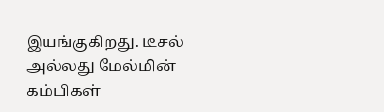இயங்குகிறது. டீசல் அல்லது மேல்மின் கம்பிகள்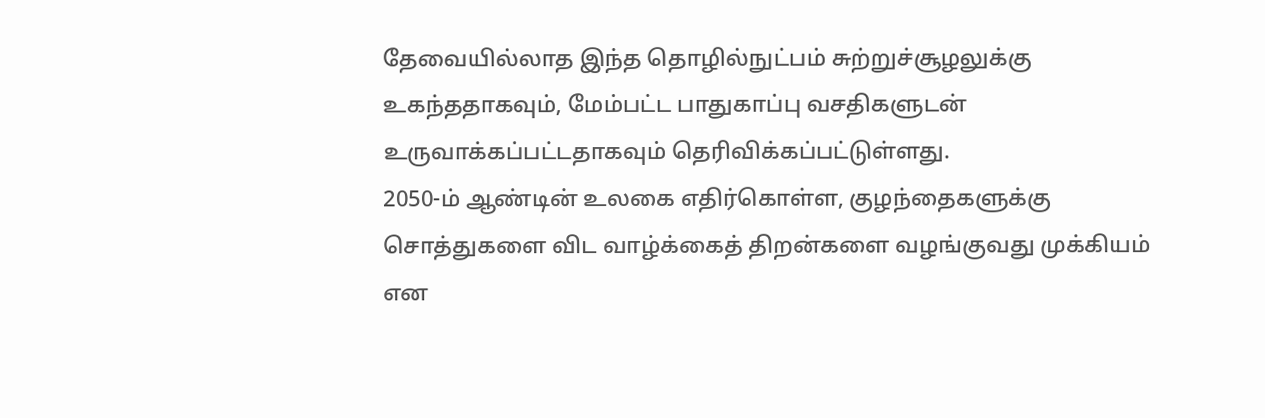தேவையில்லாத இந்த தொழில்நுட்பம் சுற்றுச்சூழலுக்கு உகந்ததாகவும், மேம்பட்ட பாதுகாப்பு வசதிகளுடன் உருவாக்கப்பட்டதாகவும் தெரிவிக்கப்பட்டுள்ளது.
2050-ம் ஆண்டின் உலகை எதிர்கொள்ள, குழந்தைகளுக்கு சொத்துகளை விட வாழ்க்கைத் திறன்களை வழங்குவது முக்கியம் என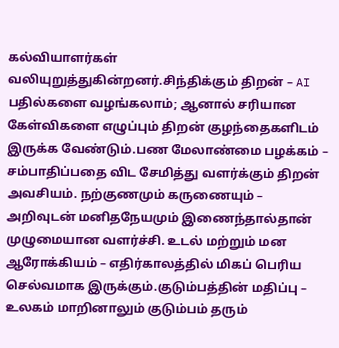கல்வியாளர்கள் வலியுறுத்துகின்றனர்.சிந்திக்கும் திறன் – AI பதில்களை வழங்கலாம்; ஆனால் சரியான கேள்விகளை எழுப்பும் திறன் குழந்தைகளிடம் இருக்க வேண்டும்.பண மேலாண்மை பழக்கம் – சம்பாதிப்பதை விட சேமித்து வளர்க்கும் திறன் அவசியம். நற்குணமும் கருணையும் – அறிவுடன் மனிதநேயமும் இணைந்தால்தான் முழுமையான வளர்ச்சி. உடல் மற்றும் மன ஆரோக்கியம் – எதிர்காலத்தில் மிகப் பெரிய செல்வமாக இருக்கும்.குடும்பத்தின் மதிப்பு – உலகம் மாறினாலும் குடும்பம் தரும்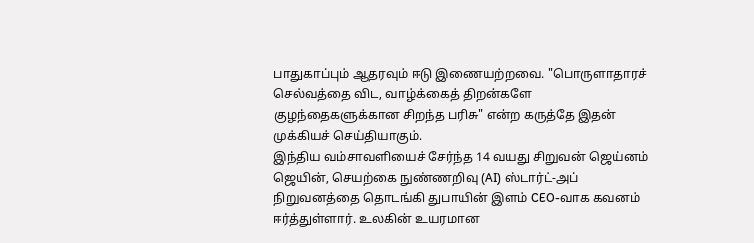பாதுகாப்பும் ஆதரவும் ஈடு இணையற்றவை. "பொருளாதாரச் செல்வத்தை விட, வாழ்க்கைத் திறன்களே குழந்தைகளுக்கான சிறந்த பரிசு" என்ற கருத்தே இதன் முக்கியச் செய்தியாகும்.
இந்திய வம்சாவளியைச் சேர்ந்த 14 வயது சிறுவன் ஜெய்னம் ஜெயின், செயற்கை நுண்ணறிவு (AI) ஸ்டார்ட்-அப் நிறுவனத்தை தொடங்கி துபாயின் இளம் CEO-வாக கவனம் ஈர்த்துள்ளார். உலகின் உயரமான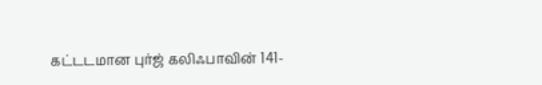கட்டடமான புர்ஜ் கலிஃபாவின் 141-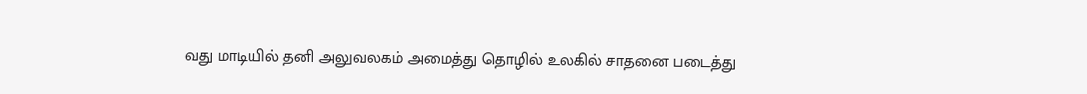வது மாடியில் தனி அலுவலகம் அமைத்து தொழில் உலகில் சாதனை படைத்து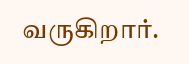வருகிறார்.